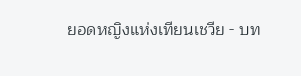ยอดหญิงแห่งเทียนเชวีย - บท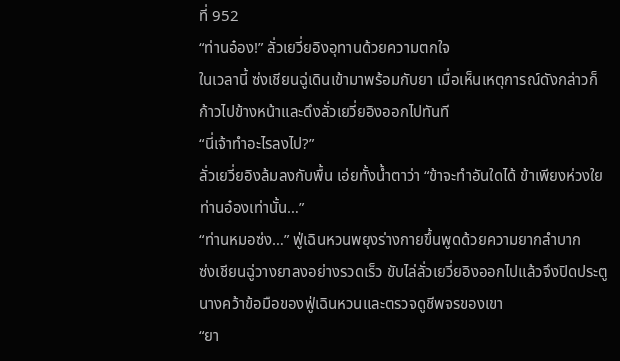ที่ 952
“ท่านอ๋อง!” ลั่วเยวี่ยอิงอุทานด้วยความตกใจ
ในเวลานี้ ซ่งเชียนฉู่เดินเข้ามาพร้อมกับยา เมื่อเห็นเหตุการณ์ดังกล่าวก็
ก้าวไปข้างหน้าและดึงลั่วเยวี่ยอิงออกไปทันที
“นี่เจ้าทำอะไรลงไป?”
ลั่วเยวี่ยอิงล้มลงกับพื้น เอ่ยทั้งน้ำตาว่า “ข้าจะทำอันใดได้ ข้าเพียงห่วงใย
ท่านอ๋องเท่านั้น…”
“ท่านหมอซ่ง…” ฟู่เฉินหวนพยุงร่างกายขึ้นพูดด้วยความยากลำบาก
ซ่งเชียนฉู่วางยาลงอย่างรวดเร็ว ขับไล่ลั่วเยวี่ยอิงออกไปแล้วจึงปิดประตู
นางคว้าข้อมือของฟู่เฉินหวนและตรวจดูชีพจรของเขา
“ยา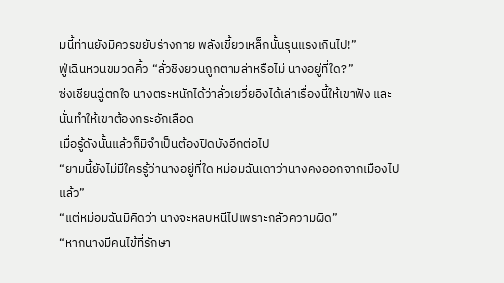มนี้ท่านยังมิควรขยับร่างกาย พลังเขี้ยวเหล็กนั้นรุนแรงเกินไป!”
ฟู่เฉินหวนขมวดคิ้ว “ลั่วชิงยวนถูกตามล่าหรือไม่ นางอยู่ที่ใด?”
ซ่งเชียนฉู่ตกใจ นางตระหนักได้ว่าลั่วเยวี่ยอิงได้เล่าเรื่องนี้ให้เขาฟัง และ
นั่นทำให้เขาต้องกระอักเลือด
เมื่อรู้ดังนั้นแล้วก็มิจำเป็นต้องปิดบังอีกต่อไป
“ยามนี้ยังไม่มีใครรู้ว่านางอยู่ที่ใด หม่อมฉันเดาว่านางคงออกจากเมืองไป
แล้ว”
“แต่หม่อมฉันมิคิดว่า นางจะหลบหนีไปเพราะกลัวความผิด”
“หากนางมีคนไข้ที่รักษา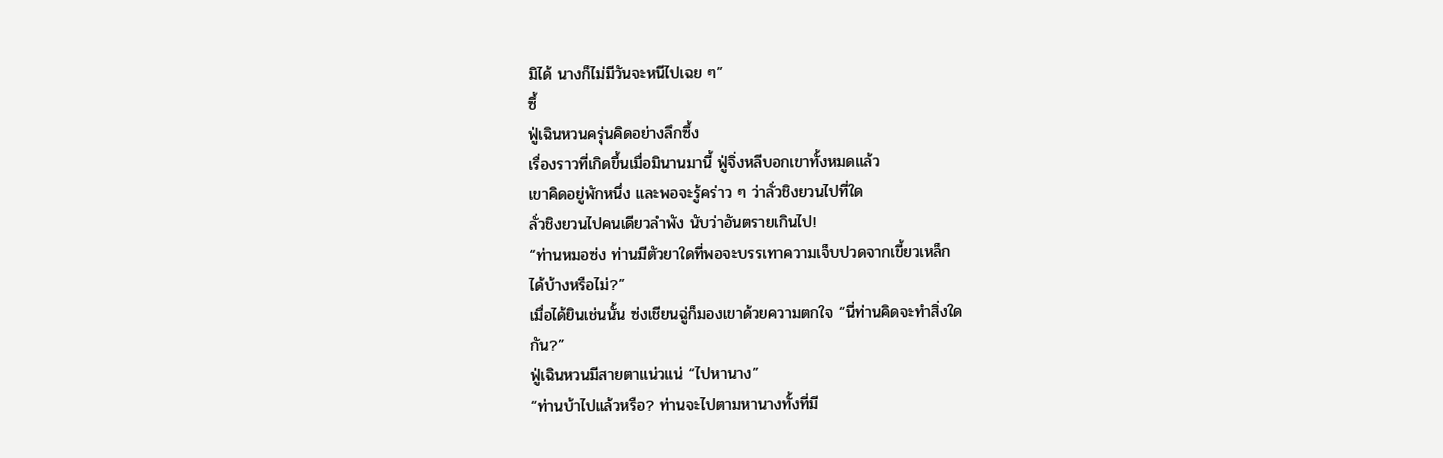มิได้ นางก็ไม่มีวันจะหนีไปเฉย ๆ”
ซึ้
ฟู่เฉินหวนครุ่นคิดอย่างลึกซึ้ง
เรื่องราวที่เกิดขึ้นเมื่อมินานมานี้ ฟู่จิ่งหลีบอกเขาทั้งหมดแล้ว
เขาคิดอยู่พักหนึ่ง และพอจะรู้คร่าว ๆ ว่าลั่วชิงยวนไปที่ใด
ลั่วชิงยวนไปคนเดียวลำพัง นับว่าอันตรายเกินไป!
“ท่านหมอซ่ง ท่านมีตัวยาใดที่พอจะบรรเทาความเจ็บปวดจากเขี้ยวเหล็ก
ได้บ้างหรือไม่?”
เมื่อได้ยินเช่นนั้น ซ่งเชียนฉู่ก็มองเขาด้วยความตกใจ “นี่ท่านคิดจะทำสิ่งใด
กัน?”
ฟู่เฉินหวนมีสายตาแน่วแน่ “ไปหานาง”
“ท่านบ้าไปแล้วหรือ? ท่านจะไปตามหานางทั้งที่มี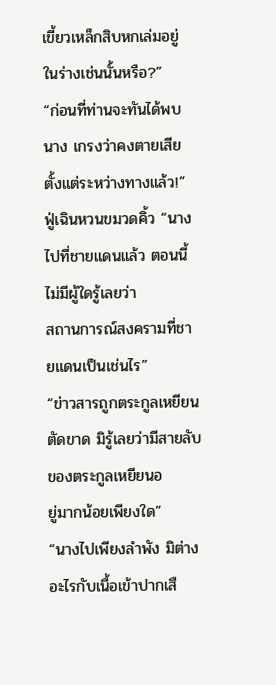เขี้ยวเหล็กสิบหกเล่มอยู่
ในร่างเช่นนั้นหรือ?”
“ก่อนที่ท่านจะทันได้พบนาง เกรงว่าคงตายเสียตั้งแต่ระหว่างทางแล้ว!”
ฟู่เฉินหวนขมวดคิ้ว “นางไปที่ชายแดนแล้ว ตอนนี้ไม่มีผู้ใดรู้เลยว่า
สถานการณ์สงครามที่ชายแดนเป็นเช่นไร”
“ข่าวสารถูกตระกูลเหยียนตัดขาด มิรู้เลยว่ามีสายลับของตระกูลเหยียนอ
ยู่มากน้อยเพียงใด”
“นางไปเพียงลำพัง มิต่างอะไรกับเนื้อเข้าปากเสื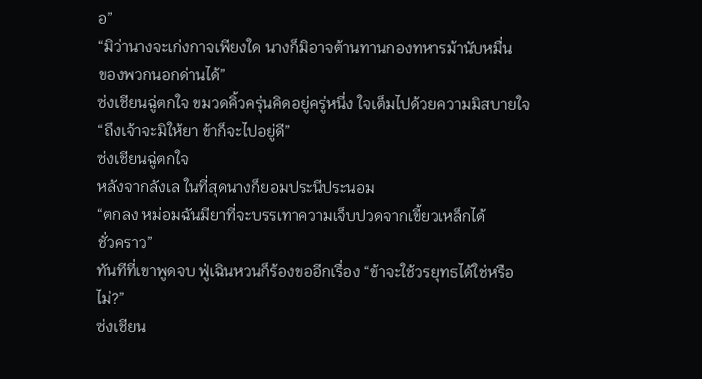อ”
“มิว่านางจะเก่งกาจเพียงใด นางก็มิอาจต้านทานกองทหารม้านับหมื่น
ของพวกนอกด่านได้”
ซ่งเชียนฉู่ตกใจ ขมวดคิ้วครุ่นคิดอยู่ครู่หนึ่ง ใจเต็มไปด้วยความมิสบายใจ
“ถึงเจ้าจะมิให้ยา ข้าก็จะไปอยู่ดี”
ซ่งเชียนฉู่ตกใจ
หลังจากลังเล ในที่สุดนางก็ยอมประนีประนอม
“ตกลง หม่อมฉันมียาที่จะบรรเทาความเจ็บปวดจากเขี้ยวเหล็กได้
ชั่วคราว”
ทันทีที่เขาพูดจบ ฟู่เฉินหวนก็ร้องขออีกเรื่อง “ข้าจะใช้วรยุทธได้ใช่หรือ
ไม่?”
ซ่งเชียน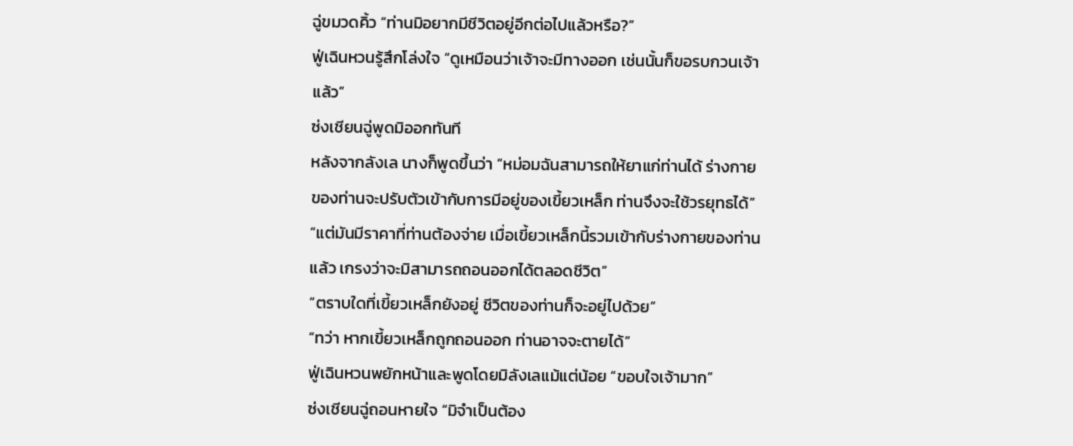ฉู่ขมวดคิ้ว “ท่านมิอยากมีชีวิตอยู่อีกต่อไปแล้วหรือ?”
ฟู่เฉินหวนรู้สึกโล่งใจ “ดูเหมือนว่าเจ้าจะมีทางออก เช่นนั้นก็ขอรบกวนเจ้า
แล้ว”
ซ่งเชียนฉู่พูดมิออกทันที
หลังจากลังเล นางก็พูดขึ้นว่า “หม่อมฉันสามารถให้ยาแก่ท่านได้ ร่างกาย
ของท่านจะปรับตัวเข้ากับการมีอยู่ของเขี้ยวเหล็ก ท่านจึงจะใช้วรยุทธได้”
“แต่มันมีราคาที่ท่านต้องจ่าย เมื่อเขี้ยวเหล็กนี้รวมเข้ากับร่างกายของท่าน
แล้ว เกรงว่าจะมิสามารถถอนออกได้ตลอดชีวิต”
“ตราบใดที่เขี้ยวเหล็กยังอยู่ ชีวิตของท่านก็จะอยู่ไปด้วย”
“ทว่า หากเขี้ยวเหล็กถูกถอนออก ท่านอาจจะตายได้”
ฟู่เฉินหวนพยักหน้าและพูดโดยมิลังเลแม้แต่น้อย “ขอบใจเจ้ามาก”
ซ่งเชียนฉู่ถอนหายใจ “มิจำเป็นต้อง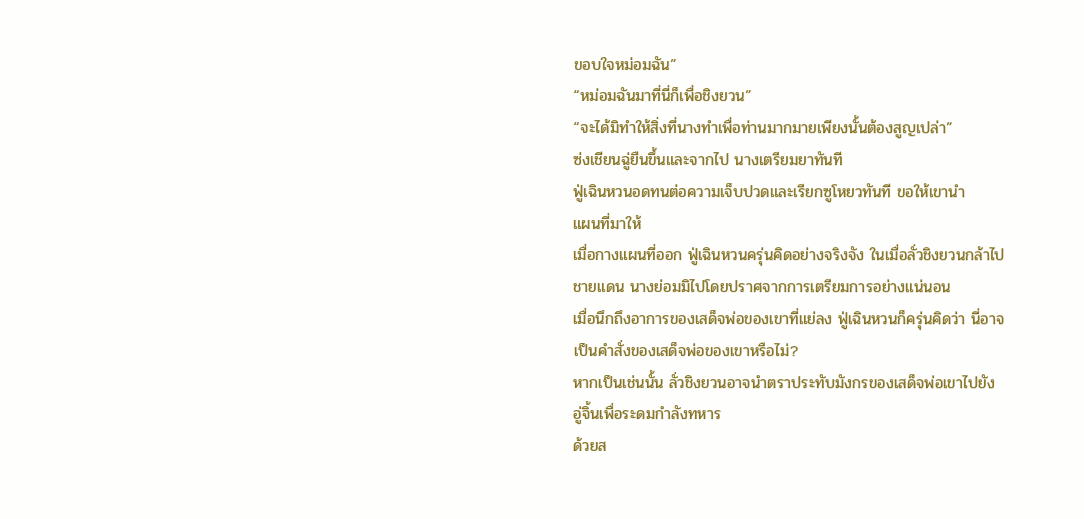ขอบใจหม่อมฉัน”
“หม่อมฉันมาที่นี่ก็เพื่อชิงยวน”
“จะได้มิทำให้สิ่งที่นางทำเพื่อท่านมากมายเพียงนั้นต้องสูญเปล่า”
ซ่งเชียนฉู่ยืนขึ้นและจากไป นางเตรียมยาทันที
ฟู่เฉินหวนอดทนต่อความเจ็บปวดและเรียกซูโหยวทันที ขอให้เขานำ
แผนที่มาให้
เมื่อกางแผนที่ออก ฟู่เฉินหวนครุ่นคิดอย่างจริงจัง ในเมื่อลั่วชิงยวนกล้าไป
ชายแดน นางย่อมมิไปโดยปราศจากการเตรียมการอย่างแน่นอน
เมื่อนึกถึงอาการของเสด็จพ่อของเขาที่แย่ลง ฟู่เฉินหวนก็ครุ่นคิดว่า นี่อาจ
เป็นคำสั่งของเสด็จพ่อของเขาหรือไม่?
หากเป็นเช่นนั้น ลั่วชิงยวนอาจนำตราประทับมังกรของเสด็จพ่อเขาไปยัง
อู่จิ้นเพื่อระดมกำลังทหาร
ด้วยส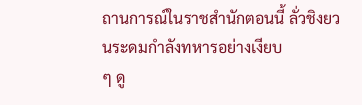ถานการณ์ในราชสำนักตอนนี้ ลั่วชิงยวนระดมกำลังทหารอย่างเงียบ
ๆ ดู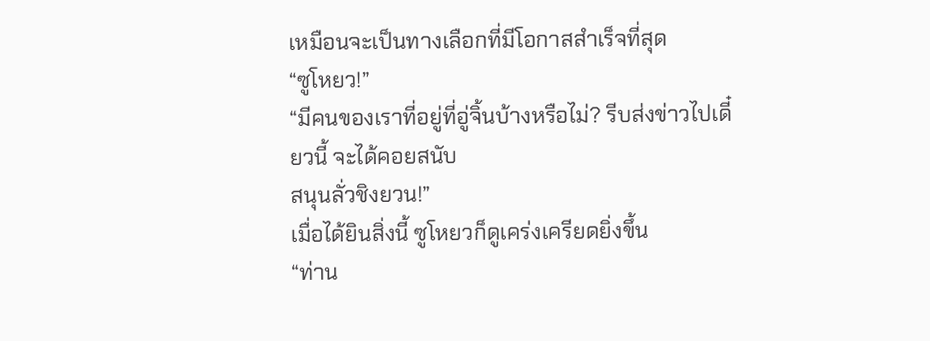เหมือนจะเป็นทางเลือกที่มีโอกาสสำเร็จที่สุด
“ซูโหยว!”
“มีคนของเราที่อยู่ที่อู่จิ้นบ้างหรือไม่? รีบส่งข่าวไปเดี๋ยวนี้ จะได้คอยสนับ
สนุนลั่วชิงยวน!”
เมื่อได้ยินสิ่งนี้ ซูโหยวก็ดูเคร่งเครียดยิ่งขึ้น
“ท่าน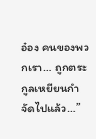อ๋อง คนของพวกเรา… ถูกตระกูลเหยียนกำจัดไปแล้ว…”